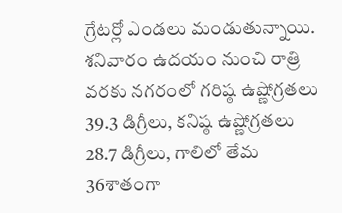గ్రేటర్లో ఎండలు మండుతున్నాయి. శనివారం ఉదయం నుంచి రాత్రి వరకు నగరంలో గరిష్ఠ ఉష్ణోగ్రతలు 39.3 డిగ్రీలు, కనిష్ఠ ఉష్ణోగ్రతలు 28.7 డిగ్రీలు, గాలిలో తేమ 36శాతంగా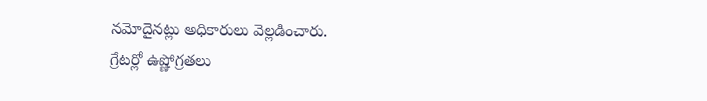నమోదైనట్లు అధికారులు వెల్లడించారు.
గ్రేటర్లో ఉష్ణోగ్రతలు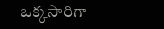ఒక్కసారిగా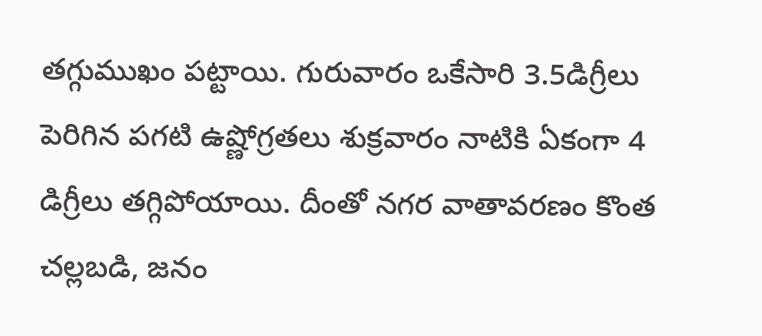తగ్గుముఖం పట్టాయి. గురువారం ఒకేసారి 3.5డిగ్రీలు పెరిగిన పగటి ఉష్ణోగ్రతలు శుక్రవారం నాటికి ఏకంగా 4 డిగ్రీలు తగ్గిపోయాయి. దీంతో నగర వాతావరణం కొంత చల్లబడి, జనం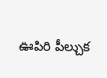ఊపిరి పీల్చుక